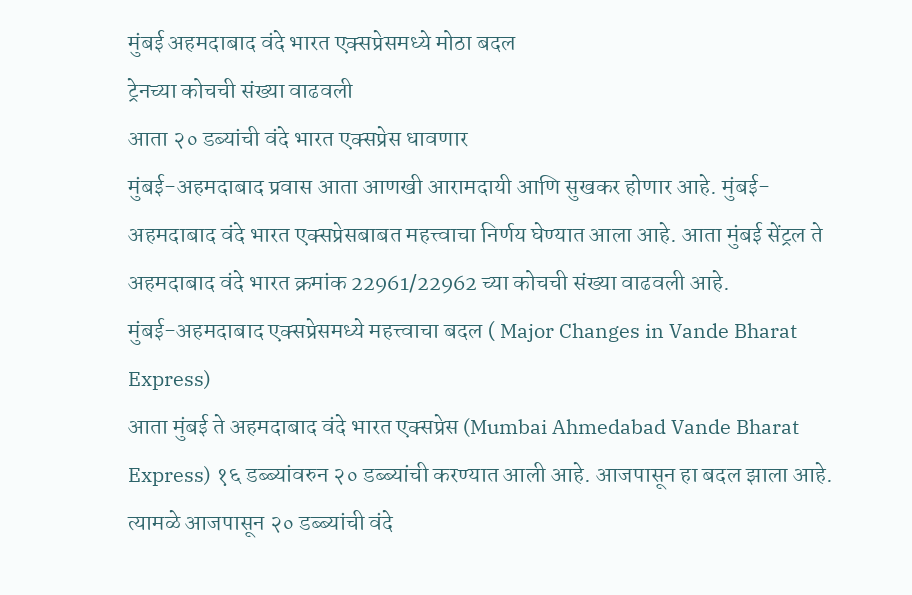मुंबई अहमदाबाद वंदे भारत एक्सप्रेसमध्ये मोठा बदल
ट्रेनच्या कोचची संख्या वाढवली
आता २० डब्यांची वंदे भारत एक्सप्रेस धावणार
मुंबई-अहमदाबाद प्रवास आता आणखी आरामदायी आणि सुखकर होणार आहे. मुंबई-अहमदाबाद वंदे भारत एक्सप्रेसबाबत महत्त्वाचा निर्णय घेण्यात आला आहे. आता मुंबई सेंट्रल ते अहमदाबाद वंदे भारत क्रमांक 22961/22962 च्या कोचची संख्या वाढवली आहे.
मुंबई-अहमदाबाद एक्सप्रेसमध्ये महत्त्वाचा बदल ( Major Changes in Vande Bharat Express)
आता मुंबई ते अहमदाबाद वंदे भारत एक्सप्रेस (Mumbai Ahmedabad Vande Bharat Express) १६ डब्ब्यांवरुन २० डब्ब्यांची करण्यात आली आहे. आजपासून हा बदल झाला आहे. त्यामळे आजपासून २० डब्ब्यांची वंदे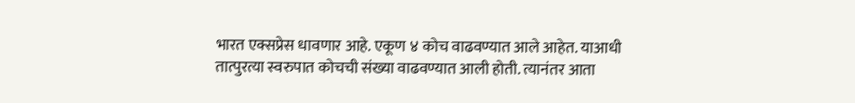भारत एक्सप्रेस धावणार आहे. एकूण ४ कोच वाढवण्यात आले आहेत. याआधी तात्पुरत्या स्वरुपात कोचची संख्या वाढवण्यात आली होती. त्यानंतर आता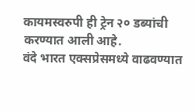कायमस्वरुपी ही ट्रेन २० डब्यांची करण्यात आली आहे.
वंदे भारत एक्सप्रेसमध्ये वाढवण्यात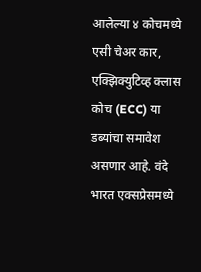आलेल्या ४ कोचमध्ये एसी चेअर कार, एक्झिक्युटिव्ह क्लास कोच (ECC) या डब्यांचा समावेश असणार आहे. वंदे भारत एक्सप्रेसमध्ये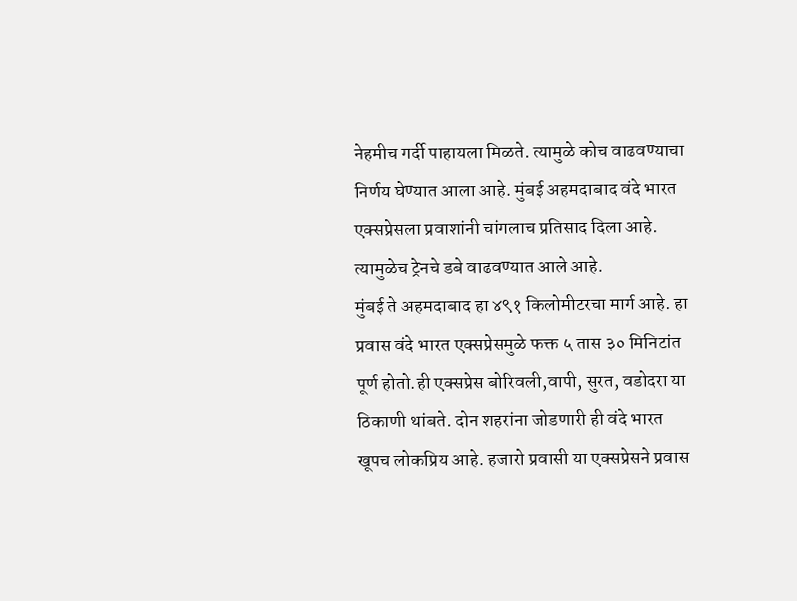नेहमीच गर्दी पाहायला मिळते. त्यामुळे कोच वाढवण्याचा निर्णय घेण्यात आला आहे. मुंबई अहमदाबाद वंदे भारत एक्सप्रेसला प्रवाशांनी चांगलाच प्रतिसाद दिला आहे. त्यामुळेच ट्रेनचे डबे वाढवण्यात आले आहे.
मुंबई ते अहमदाबाद हा ४९१ किलोमीटरचा मार्ग आहे. हा प्रवास वंदे भारत एक्सप्रेसमुळे फक्त ५ तास ३० मिनिटांत पूर्ण होतो.ही एक्सप्रेस बोरिवली,वापी, सुरत, वडोदरा या ठिकाणी थांबते. दोन शहरांना जोडणारी ही वंदे भारत खूपच लोकप्रिय आहे. हजारो प्रवासी या एक्सप्रेसने प्रवास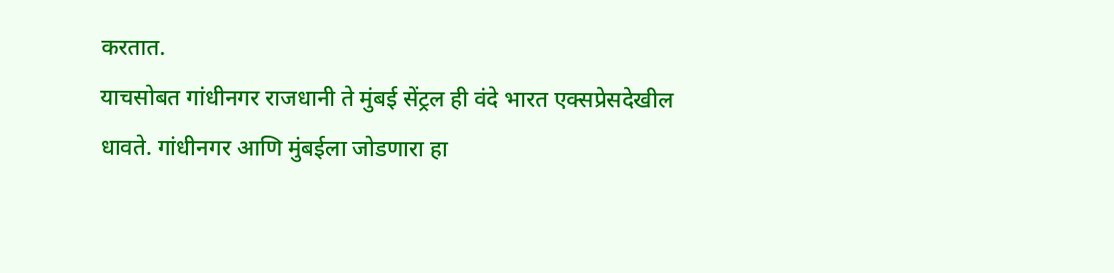करतात.
याचसोबत गांधीनगर राजधानी ते मुंबई सेंट्रल ही वंदे भारत एक्सप्रेसदेखील धावते. गांधीनगर आणि मुंबईला जोडणारा हा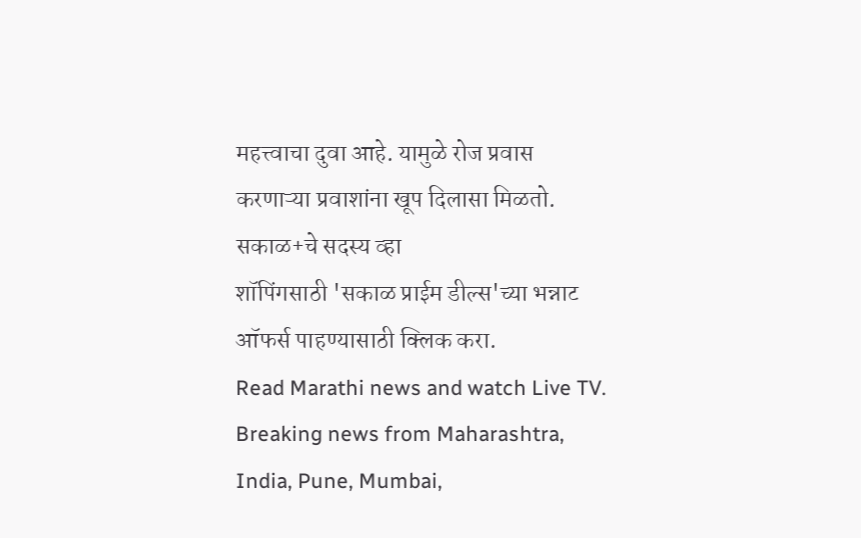महत्त्वाचा दुवा आहे. यामुळे रोज प्रवास करणाऱ्या प्रवाशांना खूप दिलासा मिळतो.
सकाळ+चे सदस्य व्हा
शॉपिंगसाठी 'सकाळ प्राईम डील्स'च्या भन्नाट ऑफर्स पाहण्यासाठी क्लिक करा.
Read Marathi news and watch Live TV. Breaking news from Maharashtra, India, Pune, Mumbai,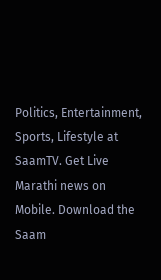Politics, Entertainment, Sports, Lifestyle at SaamTV. Get Live Marathi news on Mobile. Download the Saam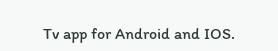Tv app for Android and IOS.